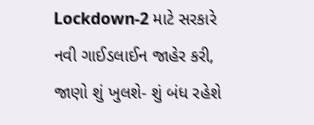Lockdown-2 માટે સરકારે નવી ગાઈડલાઈન જાહેર કરી, જાણો શું ખુલશે- શું બંધ રહેશે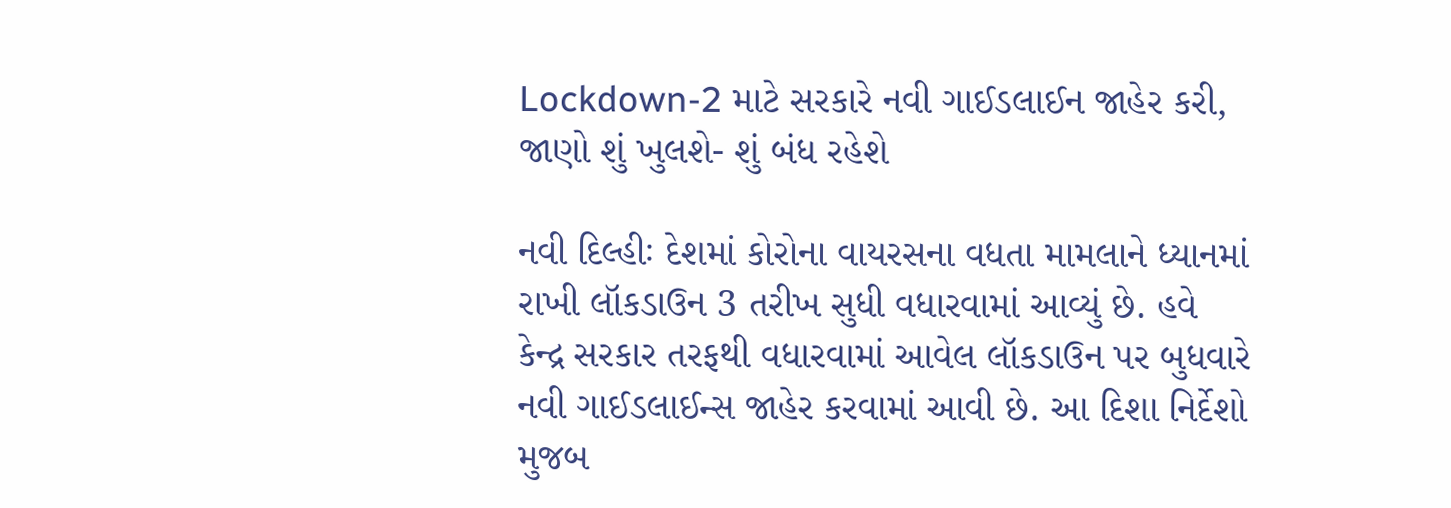Lockdown-2 માટે સરકારે નવી ગાઈડલાઈન જાહેર કરી, જાણો શું ખુલશે- શું બંધ રહેશે

નવી દિલ્હીઃ દેશમાં કોરોના વાયરસના વધતા મામલાને ધ્યાનમાં રાખી લૉકડાઉન 3 તરીખ સુધી વધારવામાં આવ્યું છે. હવે કેન્દ્ર સરકાર તરફથી વધારવામાં આવેલ લૉકડાઉન પર બુધવારે નવી ગાઈડલાઈન્સ જાહેર કરવામાં આવી છે. આ દિશા નિર્દેશો મુજબ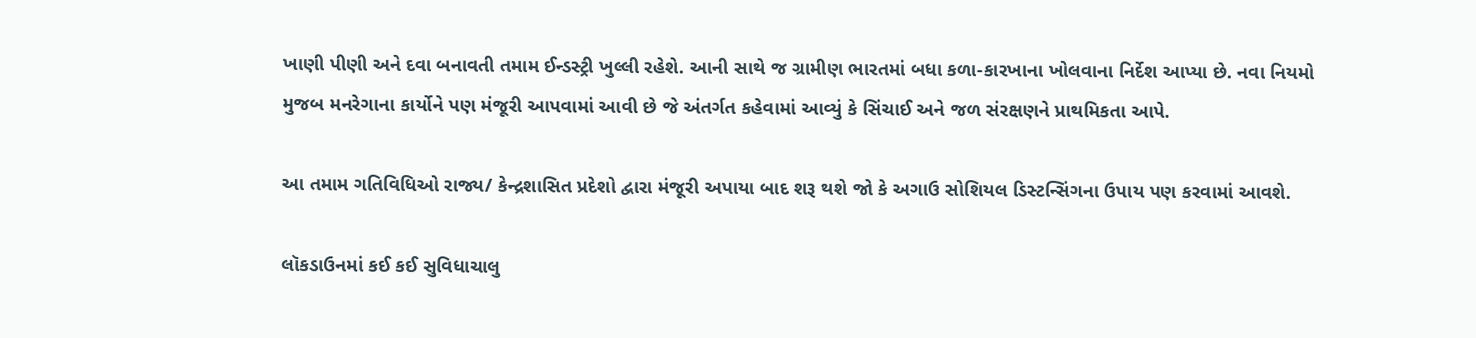ખાણી પીણી અને દવા બનાવતી તમામ ઈન્ડસ્ટ્રી ખુલ્લી રહેશે. આની સાથે જ ગ્રામીણ ભારતમાં બધા કળા-કારખાના ખોલવાના નિર્દેશ આપ્યા છે. નવા નિયમો મુજબ મનરેગાના કાર્યોને પણ મંજૂરી આપવામાં આવી છે જે અંતર્ગત કહેવામાં આવ્યું કે સિંચાઈ અને જળ સંરક્ષણને પ્રાથમિકતા આપે.

આ તમામ ગતિવિધિઓ રાજ્ય/ કેન્દ્રશાસિત પ્રદેશો દ્વારા મંજૂરી અપાયા બાદ શરૂ થશે જો કે અગાઉ સોશિયલ ડિસ્ટન્સિંગના ઉપાય પણ કરવામાં આવશે.

લૉકડાઉનમાં કઈ કઈ સુવિધાચાલુ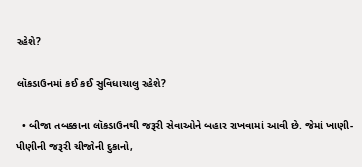રહેશે?

લૉકડાઉનમાં કઈ કઈ સુવિધાચાલુ રહેશે?

  • બીજા તબક્કાના લૉકડાઉનથી જરૂરી સેવાઓને બહાર રાખવામાં આવી છે. જેમાં ખાણી-પીણીની જરૂરી ચીજોની દુકાનો,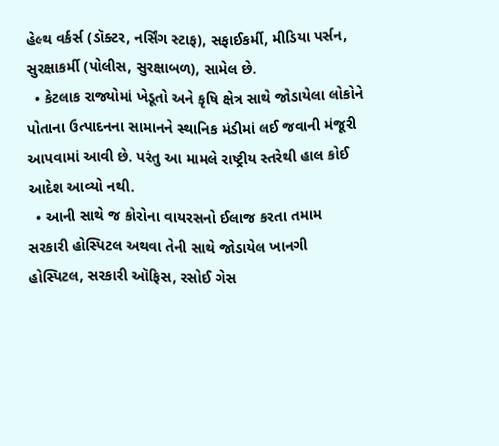હેલ્થ વર્કર્સ (ડૉક્ટર, નર્સિંગ સ્ટાફ), સફાઈકર્મી, મીડિયા પર્સન, સુરક્ષાકર્મી (પોલીસ, સુરક્ષાબળ), સામેલ છે.
  • કેટલાક રાજ્યોમાં ખેડૂતો અને કૃષિ ક્ષેત્ર સાથે જોડાયેલા લોકોને પોતાના ઉત્પાદનના સામાનને સ્થાનિક મંડીમાં લઈ જવાની મંજૂરી આપવામાં આવી છે. પરંતુ આ મામલે રાષ્ટ્રીય સ્તરેથી હાલ કોઈ આદેશ આવ્યો નથી.
  • આની સાથે જ કોરોના વાયરસનો ઈલાજ કરતા તમામ સરકારી હોસ્પિટલ અથવા તેની સાથે જોડાયેલ ખાનગી હોસ્પિટલ, સરકારી ઑફિસ, રસોઈ ગેસ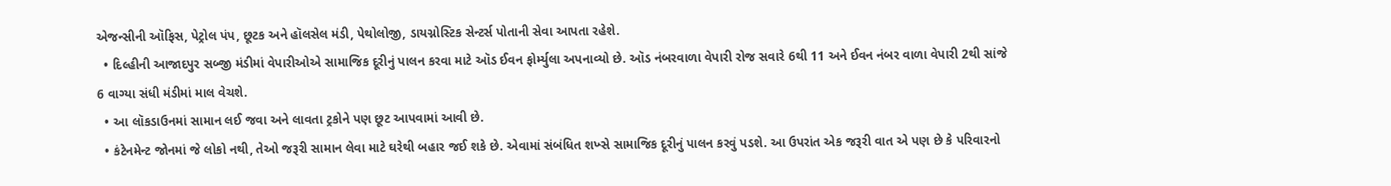એજન્સીની ઑફિસ, પેટ્રોલ પંપ, છૂટક અને હૉલસેલ મંડી, પેથોલોજી, ડાયગ્નોસ્ટિક સેન્ટર્સ પોતાની સેવા આપતા રહેશે.
  • દિલ્હીની આજાદપુર સબ્જી મંડીમાં વેપારીઓએ સામાજિક દૂરીનું પાલન કરવા માટે ઑડ ઈવન ફોર્મ્યુલા અપનાવ્યો છે. ઑડ નંબરવાળા વેપારી રોજ સવારે 6થી 11 અને ઈવન નંબર વાળા વેપારી 2થી સાંજે 6 વાગ્યા સંધી મંડીમાં માલ વેચશે.
  • આ લૉકડાઉનમાં સામાન લઈ જવા અને લાવતા ટ્રકોને પણ છૂટ આપવામાં આવી છે.
  • કંટેનમેન્ટ જોનમાં જે લોકો નથી, તેઓ જરૂરી સામાન લેવા માટે ઘરેથી બહાર જઈ શકે છે. એવામાં સંબંધિત શખ્સે સામાજિક દૂરીનું પાલન કરવું પડશે. આ ઉપરાંત એક જરૂરી વાત એ પણ છે કે પરિવારનો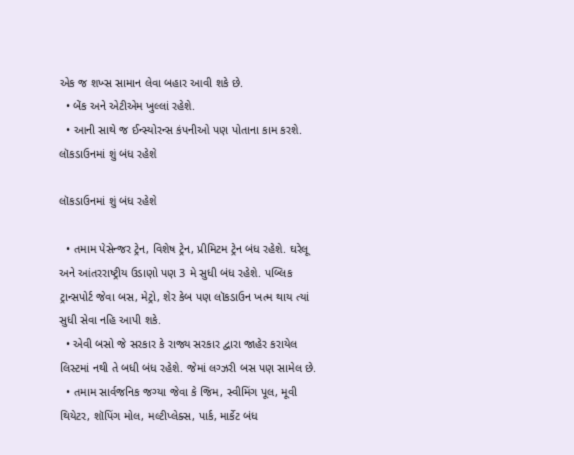એક જ શખ્સ સામાન લેવા બહાર આવી શકે છે.
  • બેંક અને એટીએમ ખુલ્લાં રહેશે.
  • આની સાથે જ ઈન્સ્યોરન્સ કંપનીઓ પણ પોતાના કામ કરશે.
લૉકડાઉનમાં શું બંધ રહેશે

લૉકડાઉનમાં શું બંધ રહેશે

  • તમામ પેસેન્જર ટ્રેન, વિશેષ ટ્રેન, પ્રીમિટમ ટ્રેન બંધ રહેશે. ઘરેલૂ અને આંતરરાષ્ટ્રીય ઉડાણો પણ 3 મે સુધી બંધ રહેશે. પબ્લિક ટ્રાન્સપોર્ટ જેવા બસ, મેટ્રો, શેર કેબ પણ લૉકડાઉન ખત્મ થાય ત્યાં સુધી સેવા નહિ આપી શકે.
  • એવી બસો જે સરકાર કે રાજ્ય સરકાર દ્વારા જાહેર કરાયેલ લિસ્ટમાં નથી તે બધી બંધ રહેશે. જેમાં લગ્ઝરી બસ પણ સામેલ છે.
  • તમામ સાર્વજનિક જગ્યા જેવા કે જિમ, સ્વીમિંગ પૂલ, મૂવી થિયેટર, શૉપિંગ મોલ, મલ્ટીપ્લેક્સ, પાર્ક, માર્કેટ બંધ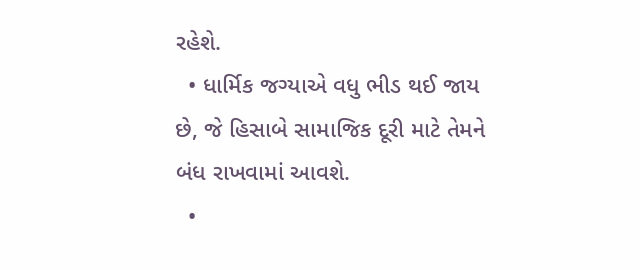રહેશે.
  • ધાર્મિક જગ્યાએ વધુ ભીડ થઈ જાય છે, જે હિસાબે સામાજિક દૂરી માટે તેમને બંધ રાખવામાં આવશે.
  •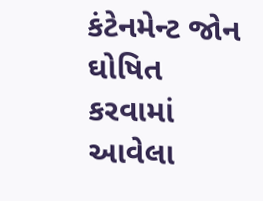કંટેનમેન્ટ જોન ઘોષિત કરવામાં આવેલા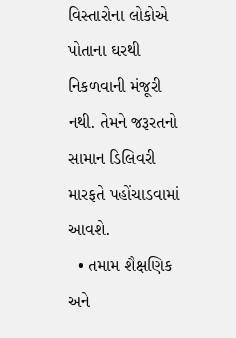વિસ્તારોના લોકોએ પોતાના ઘરથી નિકળવાની મંજૂરી નથી. તેમને જરૂરતનો સામાન ડિલિવરી મારફતે પહોંચાડવામાં આવશે.
  • તમામ શૈક્ષણિક અને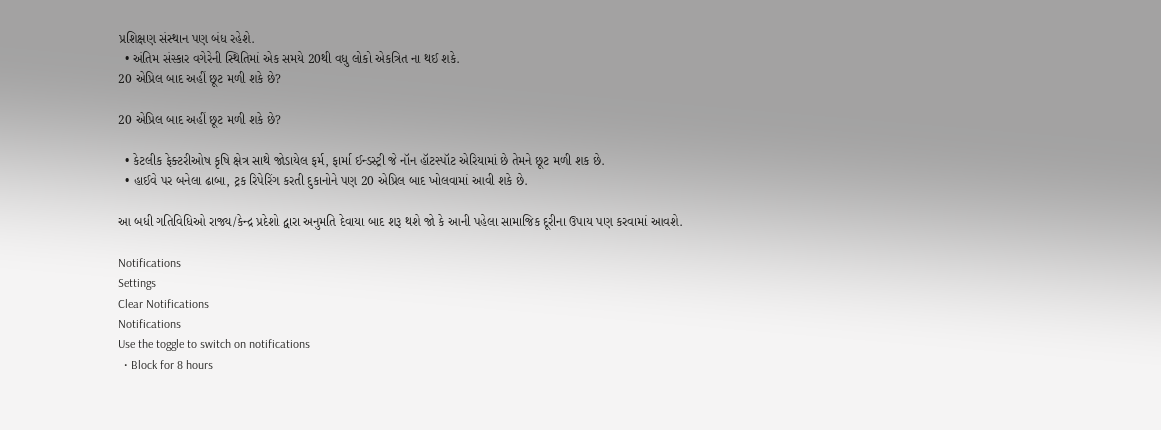પ્રશિક્ષણ સંસ્થાન પણ બંધ રહેશે.
  • અંતિમ સંસ્કાર વગેરેની સ્થિતિમાં એક સમયે 20થી વધુ લોકો એકત્રિત ના થઈ શકે.
20 એપ્રિલ બાદ અહીં છૂટ મળી શકે છે?

20 એપ્રિલ બાદ અહીં છૂટ મળી શકે છે?

  • કેટલીક ફેક્ટરીઓષ કૃષિ ક્ષેત્ર સાથે જોડાયેલ ફર્મ, ફાર્મા ઈન્ડસ્ટ્રી જે નૉન હૉટસ્પૉટ એરિયામાં છે તેમને છૂટ મળી શક છે.
  • હાઈવે પર બનેલા ઢાબા, ટ્રક રિપેરિંગ કરતી દુકાનોને પણ 20 એપ્રિલ બાદ ખોલવામાં આવી શકે છે.

આ બધી ગતિવિધિઓ રાજ્ય/કેન્દ્ર પ્રદેશો દ્વારા અનુમતિ દેવાયા બાદ શરૂ થશે જો કે આની પહેલા સામાજિક દૂરીના ઉપાય પણ કરવામાં આવશે.

Notifications
Settings
Clear Notifications
Notifications
Use the toggle to switch on notifications
  • Block for 8 hours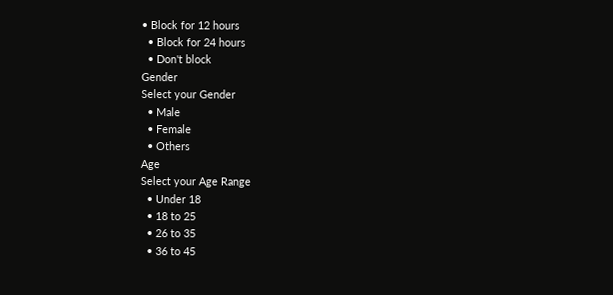• Block for 12 hours
  • Block for 24 hours
  • Don't block
Gender
Select your Gender
  • Male
  • Female
  • Others
Age
Select your Age Range
  • Under 18
  • 18 to 25
  • 26 to 35
  • 36 to 45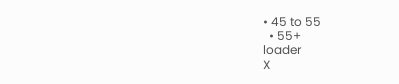• 45 to 55
  • 55+
loader
X